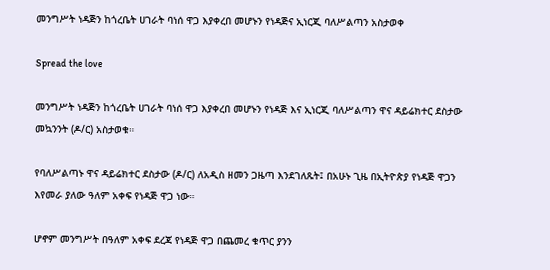መንግሥት ነዳጅን ከጎረቤት ሀገራት ባነሰ ዋጋ እያቀረበ መሆኑን የነዳጅና ኢነርጂ ባለሥልጣን አስታወቀ

Spread the love

መንግሥት ነዳጅን ከጎረቤት ሀገራት ባነሰ ዋጋ እያቀረበ መሆኑን የነዳጅ እና ኢነርጂ ባለሥልጣን ዋና ዳይሬክተር ደስታው መኳንንት (ዶ/ር) አስታወቁ።

የባለሥልጣኑ ዋና ዳይሬክተር ደስታው (ዶ/ር) ለአዲስ ዘመን ጋዜጣ እንደገለጹት፤ በአሁኑ ጊዜ በኢትዮጵያ የነዳጅ ዋጋን እየመራ ያለው ዓለም አቀፍ የነዳጅ ዋጋ ነው።

ሆኖም መንግሥት በዓለም አቀፍ ደረጃ የነዳጅ ዋጋ በጨመረ ቁጥር ያንን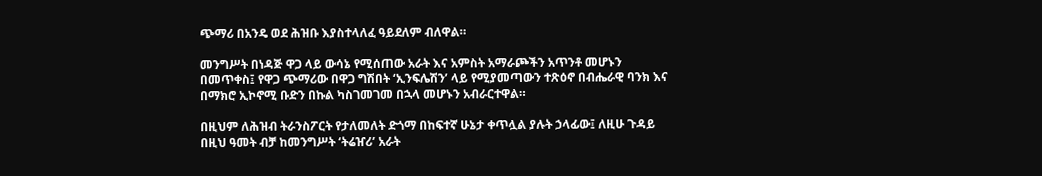ጭማሪ በአንዴ ወደ ሕዝቡ እያስተላለፈ ዓይደለም ብለዋል።

መንግሥት በነዳጅ ዋጋ ላይ ውሳኔ የሚሰጠው አራት እና አምስት አማራጮችን አጥንቶ መሆኑን በመጥቀስ፤ የዋጋ ጭማሪው በዋጋ ግሽበት ‘ኢንፍሌሽን’ ላይ የሚያመጣውን ተጽዕኖ በብሔራዊ ባንክ እና በማክሮ ኢኮኖሚ ቡድን በኩል ካስገመገመ በኋላ መሆኑን አብራርተዋል።

በዚህም ለሕዝብ ትራንስፖርት የታለመለት ድጎማ በከፍተኛ ሁኔታ ቀጥሏል ያሉት ኃላፊው፤ ለዚሁ ጉዳይ በዚህ ዓመት ብቻ ከመንግሥት ‘ትሬዠሪ’ አራት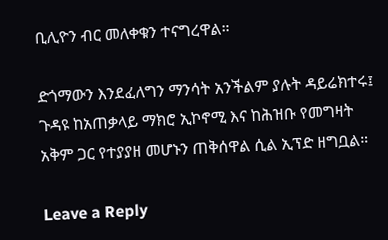ቢሊዮን ብር መለቀቁን ተናግረዋል።

ድጎማውን እንደፈለግን ማንሳት አንችልም ያሉት ዳይሬክተሩ፤ ጉዳዩ ከአጠቃላይ ማክሮ ኢኮኖሚ እና ከሕዝቡ የመግዛት አቅም ጋር የተያያዘ መሆኑን ጠቅሰዋል ሲል ኢፕድ ዘግቧል።

Leave a Reply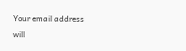Your email address will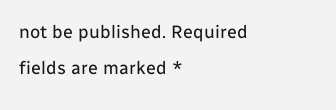not be published. Required fields are marked *